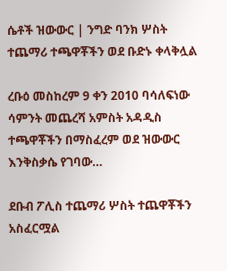ሴቶች ዝውውር | ንግድ ባንክ ሦስት ተጨማሪ ተጫዋቾችን ወደ ቡድኑ ቀላቅሏል

ረቡዕ መስከረም 9 ቀን 2010 ባሳለፍነው ሳምንት መጨረሻ አምስት አዳዲስ ተጫዋቾችን በማስፈረም ወደ ዝውውር እንቅስቃሴ የገባው…

ደቡብ ፖሊስ ተጨማሪ ሦስት ተጨዋቾችን አስፈርሟል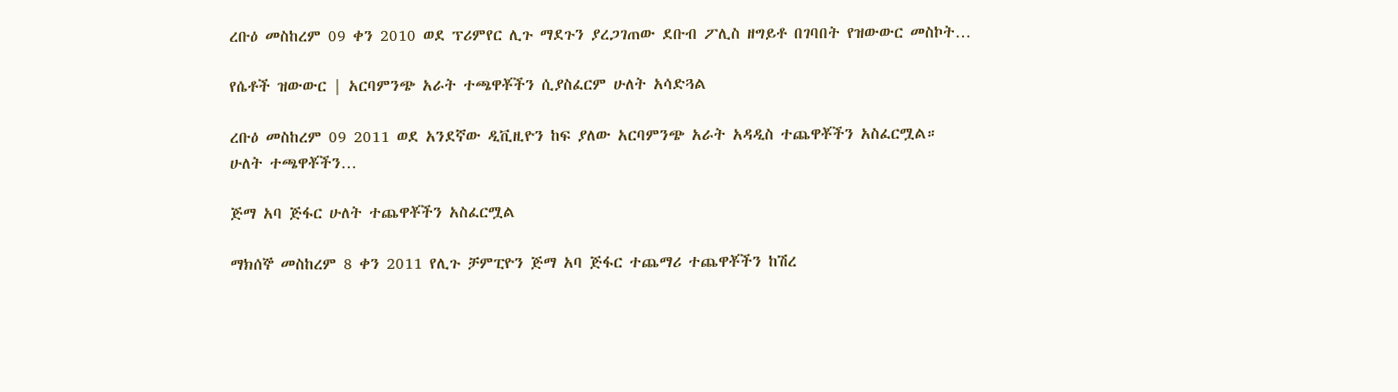ረቡዕ መስከረም 09 ቀን 2010 ወደ ፕሪምየር ሊጉ ማደጉን ያረጋገጠው ደቡብ ፖሊስ ዘግይቶ በገባበት የዝውውር መስኮት…

የሴቶች ዝውውር | አርባምንጭ አራት ተጫዋቾችን ሲያስፈርም ሁለት አሳድጓል

ረቡዕ መስከረም 09 2011 ወደ አንደኛው ዲቪዚዮን ከፍ ያለው አርባምንጭ አራት አዳዲስ ተጨዋቾችን አስፈርሟል። ሁለት ተጫዋቾችን…

ጅማ አባ ጅፋር ሁለት ተጨዋቾችን አስፈርሟል

ማክሰኞ መስከረም 8 ቀን 2011 የሊጉ ቻምፒዮን ጅማ አባ ጅፋር ተጨማሪ ተጨዋቾችን ከሽረ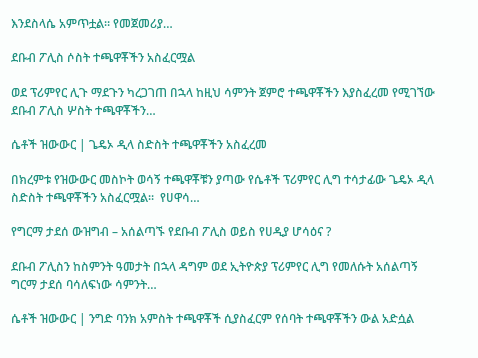እንደስላሴ አምጥቷል። የመጀመሪያ…

ደቡብ ፖሊስ ሶስት ተጫዋቾችን አስፈርሟል

ወደ ፕሪምየር ሊጉ ማደጉን ካረጋገጠ በኋላ ከዚህ ሳምንት ጀምሮ ተጫዋቾችን እያስፈረመ የሚገኘው ደቡብ ፖሊስ ሦስት ተጫዋቾችን…

ሴቶች ዝውውር | ጌዴኦ ዲላ ስድስት ተጫዋቾችን አስፈረመ

በክረምቱ የዝውውር መስኮት ወሳኝ ተጫዋቾቹን ያጣው የሴቶች ፕሪምየር ሊግ ተሳታፊው ጌዴኦ ዲላ ስድስት ተጫዋቾችን አስፈርሟል።  የሀዋሳ…

የግርማ ታደሰ ውዝግብ – አሰልጣኙ የደቡብ ፖሊስ ወይስ የሀዲያ ሆሳዕና ?

ደቡብ ፖሊስን ከስምንት ዓመታት በኋላ ዳግም ወደ ኢትዮጵያ ፕሪምየር ሊግ የመለሱት አሰልጣኝ ግርማ ታደሰ ባሳለፍነው ሳምንት…

ሴቶች ዝውውር | ንግድ ባንክ አምስት ተጫዋቾች ሲያስፈርም የሰባት ተጫዋቾችን ውል አድሷል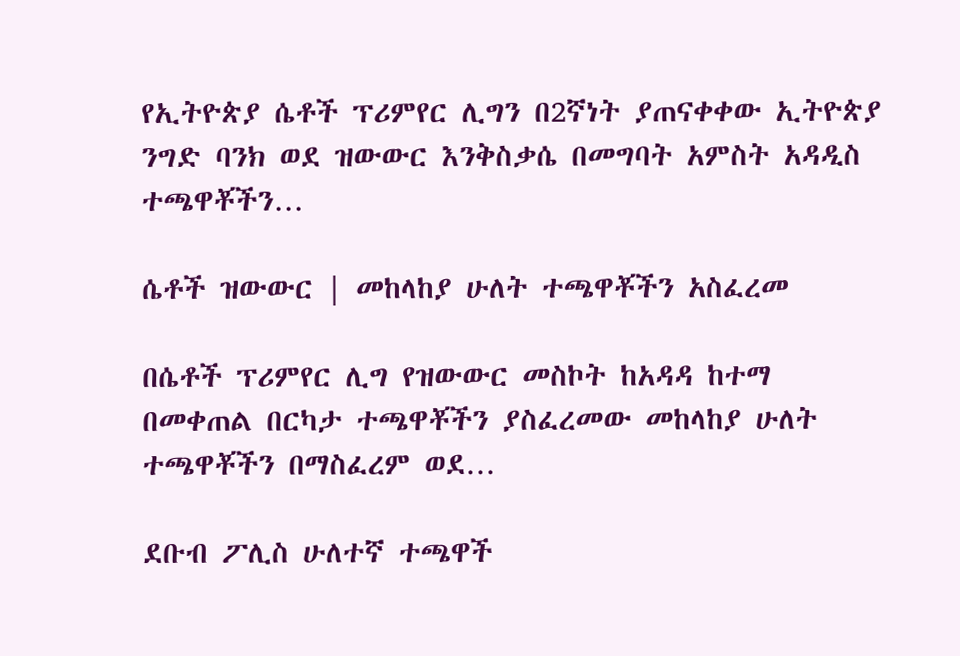የኢትዮጵያ ሴቶች ፕሪምየር ሊግን በ2ኛነት ያጠናቀቀው ኢትዮጵያ ንግድ ባንክ ወደ ዝውውር እንቅስቃሴ በመግባት አምስት አዳዲስ ተጫዋቾችን…

ሴቶች ዝውውር | መከላከያ ሁለት ተጫዋቾችን አስፈረመ

በሴቶች ፕሪምየር ሊግ የዝውውር መስኮት ከአዳዳ ከተማ በመቀጠል በርካታ ተጫዋቾችን ያስፈረመው መከላከያ ሁለት ተጫዋቾችን በማስፈረም ወደ…

ደቡብ ፖሊስ ሁለተኛ ተጫዋች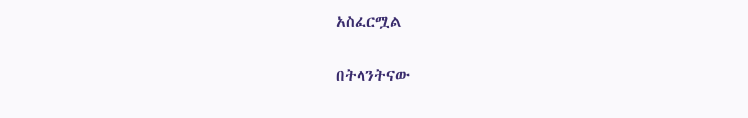አስፈርሟል

በትላንትናው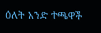ዕለት አንድ ተጫዋች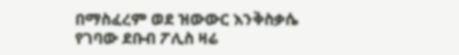በማስፈረም ወደ ዝውውር እንቅስቃሴ የገባው ደቡብ ፖሊስ ዛሬ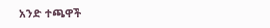አንድ ተጫዋች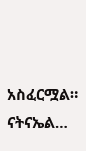አስፈርሟል።  ናትናኤል…